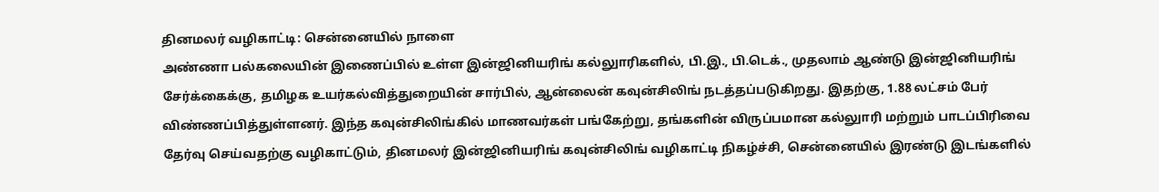தினமலர் வழிகாட்டி: சென்னையில் நாளை
அண்ணா பல்கலையின் இணைப்பில் உள்ள இன்ஜினியரிங் கல்லுாரிகளில், பி.இ., பி.டெக்., முதலாம் ஆண்டு இன்ஜினியரிங் சேர்க்கைக்கு, தமிழக உயர்கல்வித்துறையின் சார்பில், ஆன்லைன் கவுன்சிலிங் நடத்தப்படுகிறது. இதற்கு, 1.88 லட்சம் பேர் விண்ணப்பித்துள்ளனர். இந்த கவுன்சிலிங்கில் மாணவர்கள் பங்கேற்று, தங்களின் விருப்பமான கல்லுாரி மற்றும் பாடப்பிரிவை தேர்வு செய்வதற்கு வழிகாட்டும், தினமலர் இன்ஜினியரிங் கவுன்சிலிங் வழிகாட்டி நிகழ்ச்சி, சென்னையில் இரண்டு இடங்களில்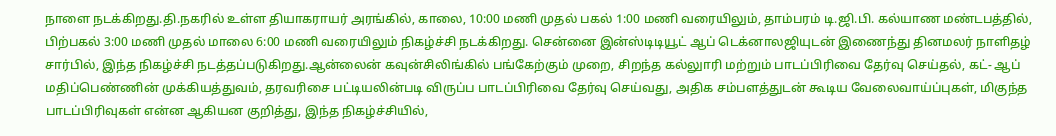நாளை நடக்கிறது.தி.நகரில் உள்ள தியாகராயர் அரங்கில், காலை, 10:00 மணி முதல் பகல் 1:00 மணி வரையிலும், தாம்பரம் டி.ஜி.பி. கல்யாண மண்டபத்தில், பிற்பகல் 3:00 மணி முதல் மாலை 6:00 மணி வரையிலும் நிகழ்ச்சி நடக்கிறது. சென்னை இன்ஸ்டிடியூட் ஆப் டெக்னாலஜியுடன் இணைந்து தினமலர் நாளிதழ் சார்பில், இந்த நிகழ்ச்சி நடத்தப்படுகிறது.ஆன்லைன் கவுன்சிலிங்கில் பங்கேற்கும் முறை, சிறந்த கல்லுாரி மற்றும் பாடப்பிரிவை தேர்வு செய்தல், கட்- ஆப் மதிப்பெண்ணின் முக்கியத்துவம், தரவரிசை பட்டியலின்படி விருப்ப பாடப்பிரிவை தேர்வு செய்வது, அதிக சம்பளத்துடன் கூடிய வேலைவாய்ப்புகள், மிகுந்த பாடப்பிரிவுகள் என்ன ஆகியன குறித்து, இந்த நிகழ்ச்சியில்,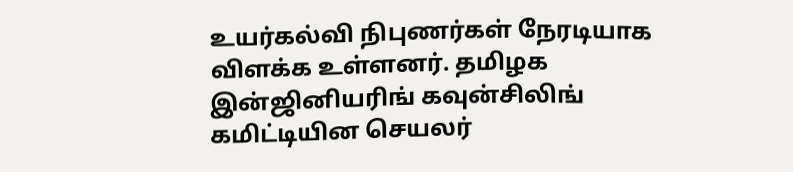உயர்கல்வி நிபுணர்கள் நேரடியாக விளக்க உள்ளனர். தமிழக இன்ஜினியரிங் கவுன்சிலிங் கமிட்டியின செயலர்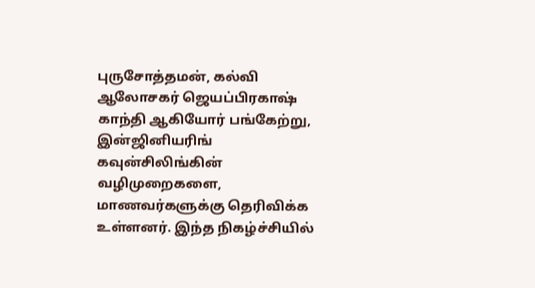புருசோத்தமன், கல்வி ஆலோசகர் ஜெயப்பிரகாஷ் காந்தி ஆகியோர் பங்கேற்று, இன்ஜினியரிங் கவுன்சிலிங்கின் வழிமுறைகளை, மாணவர்களுக்கு தெரிவிக்க உள்ளனர். இந்த நிகழ்ச்சியில்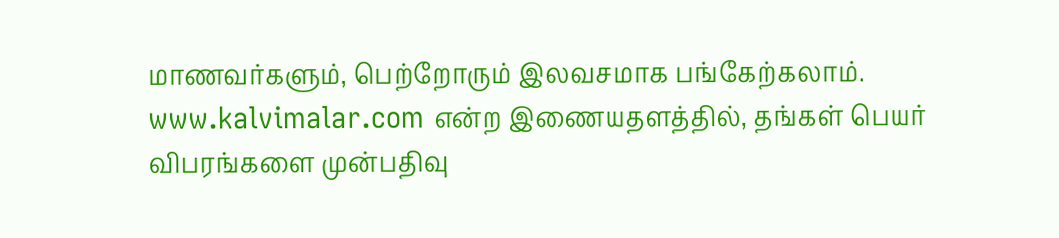மாணவர்களும், பெற்றோரும் இலவசமாக பங்கேற்கலாம். www.kalvimalar.com என்ற இணையதளத்தில், தங்கள் பெயர் விபரங்களை முன்பதிவு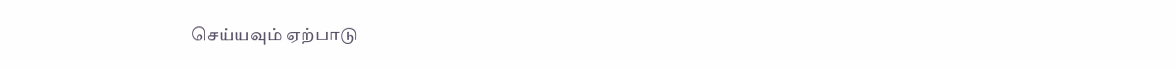செய்யவும் ஏற்பாடு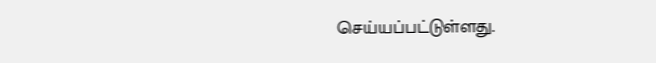செய்யப்பட்டுள்ளது.